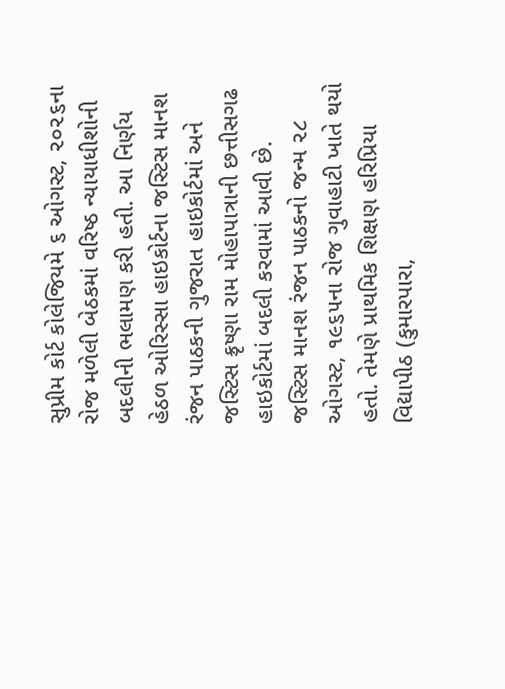સુપ્રીમ કોર્ટ કોલેજિયમે ૬ ઓગસ્ટ, ૨૦૨૬ના રોજ મળેલી બેઠકમાં વરિષ્ઠ ન્યાયાધીશોની બદલીની ભલામણ કરી હતી. આ નિર્ણય હેઠળ ઓરિસ્સા હાઇકોર્ટના જસ્ટિસ માનશ રંજન પાઠકની ગુજરાત હાઇકોર્ટમાં અને જસ્ટિસ ક્રૃષ્ણા રામ મોહાપાત્રાની છત્તીસગઢ હાઇકોર્ટમાં બદલી કરવામાં આવી છે.
જસ્ટિસ માનશ રંજન પાઠકનો જન્મ ૨૮ ઓગસ્ટ, ૧૯૬૫ના રોજ ગુવાહાટી ખાતે થયો હતો. તેમણે પ્રાથમિક શિક્ષણ હરિપ્રિયા વિદ્યાપીઠ (કુમારપારા,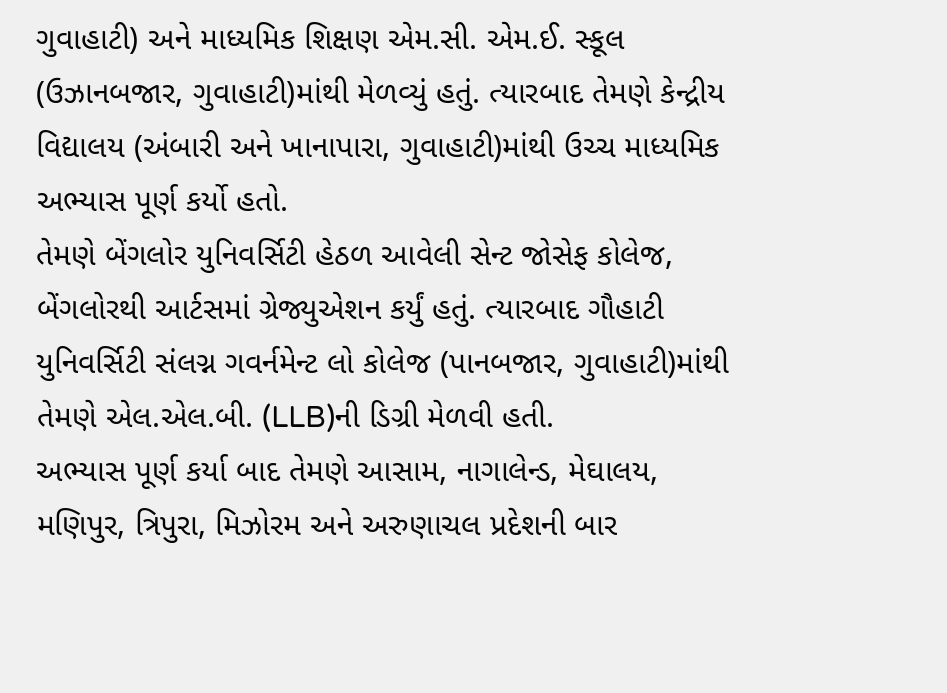ગુવાહાટી) અને માધ્યમિક શિક્ષણ એમ.સી. એમ.ઈ. સ્કૂલ (ઉઝાનબજાર, ગુવાહાટી)માંથી મેળવ્યું હતું. ત્યારબાદ તેમણે કેન્દ્રીય વિદ્યાલય (અંબારી અને ખાનાપારા, ગુવાહાટી)માંથી ઉચ્ચ માધ્યમિક અભ્યાસ પૂર્ણ કર્યો હતો.
તેમણે બેંગલોર યુનિવર્સિટી હેઠળ આવેલી સેન્ટ જોસેફ કોલેજ, બેંગલોરથી આર્ટસમાં ગ્રેજ્યુએશન કર્યું હતું. ત્યારબાદ ગૌહાટી યુનિવર્સિટી સંલગ્ન ગવર્નમેન્ટ લો કોલેજ (પાનબજાર, ગુવાહાટી)માંથી તેમણે એલ.એલ.બી. (LLB)ની ડિગ્રી મેળવી હતી.
અભ્યાસ પૂર્ણ કર્યા બાદ તેમણે આસામ, નાગાલેન્ડ, મેઘાલય, મણિપુર, ત્રિપુરા, મિઝોરમ અને અરુણાચલ પ્રદેશની બાર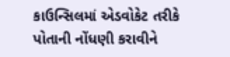કાઉન્સિલમાં એડવોકેટ તરીકે પોતાની નોંધણી કરાવીને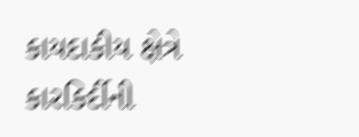કાયદાકીય ક્ષેત્રે કારકિર્દીની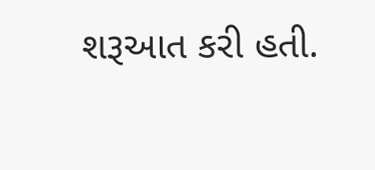શરૂઆત કરી હતી.